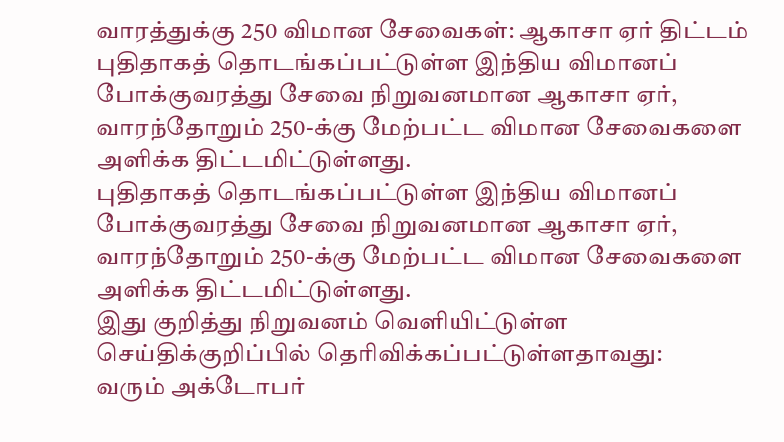வாரத்துக்கு 250 விமான சேவைகள்: ஆகாசா ஏர் திட்டம்
புதிதாகத் தொடங்கப்பட்டுள்ள இந்திய விமானப் போக்குவரத்து சேவை நிறுவனமான ஆகாசா ஏர், வாரந்தோறும் 250-க்கு மேற்பட்ட விமான சேவைகளை அளிக்க திட்டமிட்டுள்ளது.
புதிதாகத் தொடங்கப்பட்டுள்ள இந்திய விமானப் போக்குவரத்து சேவை நிறுவனமான ஆகாசா ஏர், வாரந்தோறும் 250-க்கு மேற்பட்ட விமான சேவைகளை அளிக்க திட்டமிட்டுள்ளது.
இது குறித்து நிறுவனம் வெளியிட்டுள்ள செய்திக்குறிப்பில் தெரிவிக்கப்பட்டுள்ளதாவது:
வரும் அக்டோபர்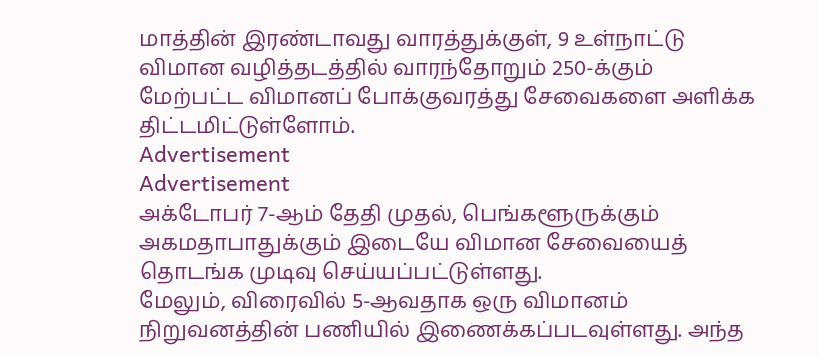மாத்தின் இரண்டாவது வாரத்துக்குள், 9 உள்நாட்டு விமான வழித்தடத்தில் வாரந்தோறும் 250-க்கும் மேற்பட்ட விமானப் போக்குவரத்து சேவைகளை அளிக்க திட்டமிட்டுள்ளோம்.
Advertisement
Advertisement
அக்டோபர் 7-ஆம் தேதி முதல், பெங்களூருக்கும் அகமதாபாதுக்கும் இடையே விமான சேவையைத் தொடங்க முடிவு செய்யப்பட்டுள்ளது.
மேலும், விரைவில் 5-ஆவதாக ஒரு விமானம் நிறுவனத்தின் பணியில் இணைக்கப்படவுள்ளது. அந்த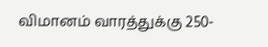விமானம் வாரத்துக்கு 250-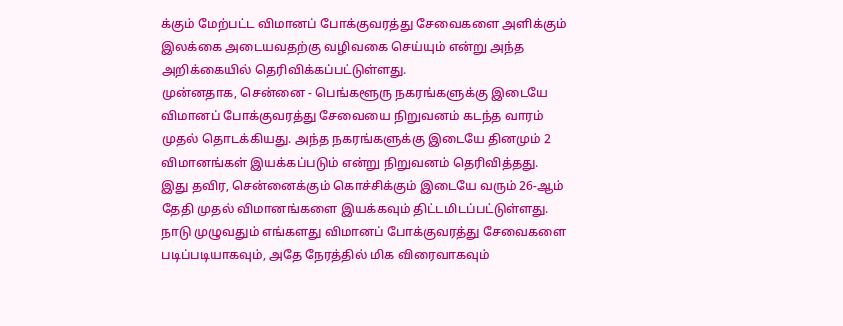க்கும் மேற்பட்ட விமானப் போக்குவரத்து சேவைகளை அளிக்கும் இலக்கை அடையவதற்கு வழிவகை செய்யும் என்று அந்த அறிக்கையில் தெரிவிக்கப்பட்டுள்ளது.
முன்னதாக, சென்னை - பெங்களூரு நகரங்களுக்கு இடையே விமானப் போக்குவரத்து சேவையை நிறுவனம் கடந்த வாரம் முதல் தொடக்கியது. அந்த நகரங்களுக்கு இடையே தினமும் 2 விமானங்கள் இயக்கப்படும் என்று நிறுவனம் தெரிவித்தது.
இது தவிர, சென்னைக்கும் கொச்சிக்கும் இடையே வரும் 26-ஆம் தேதி முதல் விமானங்களை இயக்கவும் திட்டமிடப்பட்டுள்ளது.
நாடு முழுவதும் எங்களது விமானப் போக்குவரத்து சேவைகளை படிப்படியாகவும், அதே நேரத்தில் மிக விரைவாகவும்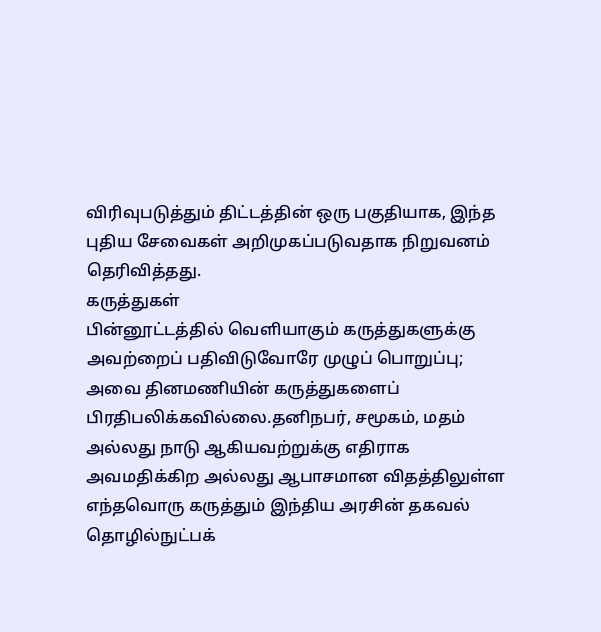விரிவுபடுத்தும் திட்டத்தின் ஒரு பகுதியாக, இந்த புதிய சேவைகள் அறிமுகப்படுவதாக நிறுவனம் தெரிவித்தது.
கருத்துகள்
பின்னூட்டத்தில் வெளியாகும் கருத்துகளுக்கு அவற்றைப் பதிவிடுவோரே முழுப் பொறுப்பு; அவை தினமணியின் கருத்துகளைப் பிரதிபலிக்கவில்லை.தனிநபர், சமூகம், மதம் அல்லது நாடு ஆகியவற்றுக்கு எதிராக அவமதிக்கிற அல்லது ஆபாசமான விதத்திலுள்ள எந்தவொரு கருத்தும் இந்திய அரசின் தகவல் தொழில்நுட்பக்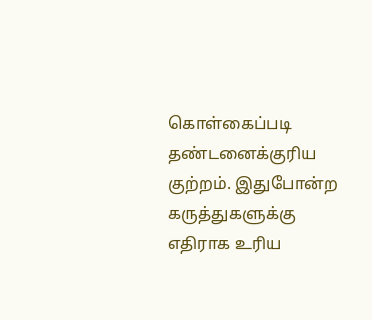கொள்கைப்படி தண்டனைக்குரிய குற்றம். இதுபோன்ற கருத்துகளுக்கு எதிராக உரிய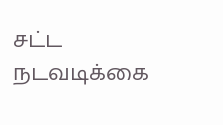சட்ட நடவடிக்கை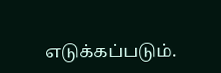எடுக்கப்படும்.